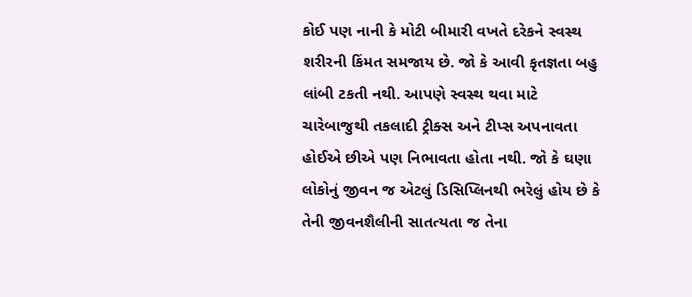કોઈ પણ નાની કે મોટી બીમારી વખતે દરેકને સ્વસ્થ શરીરની કિંમત સમજાય છે. જો કે આવી કૃતજ્ઞતા બહુ લાંબી ટકતી નથી. આપણે સ્વસ્થ થવા માટે ચારેબાજુથી તકલાદી ટ્રીક્સ અને ટીપ્સ અપનાવતા હોઈએ છીએ પણ નિભાવતા હોતા નથી. જો કે ઘણા લોકોનું જીવન જ એટલું ડિસિપ્લિનથી ભરેલું હોય છે કે તેની જીવનશૈલીની સાતત્યતા જ તેના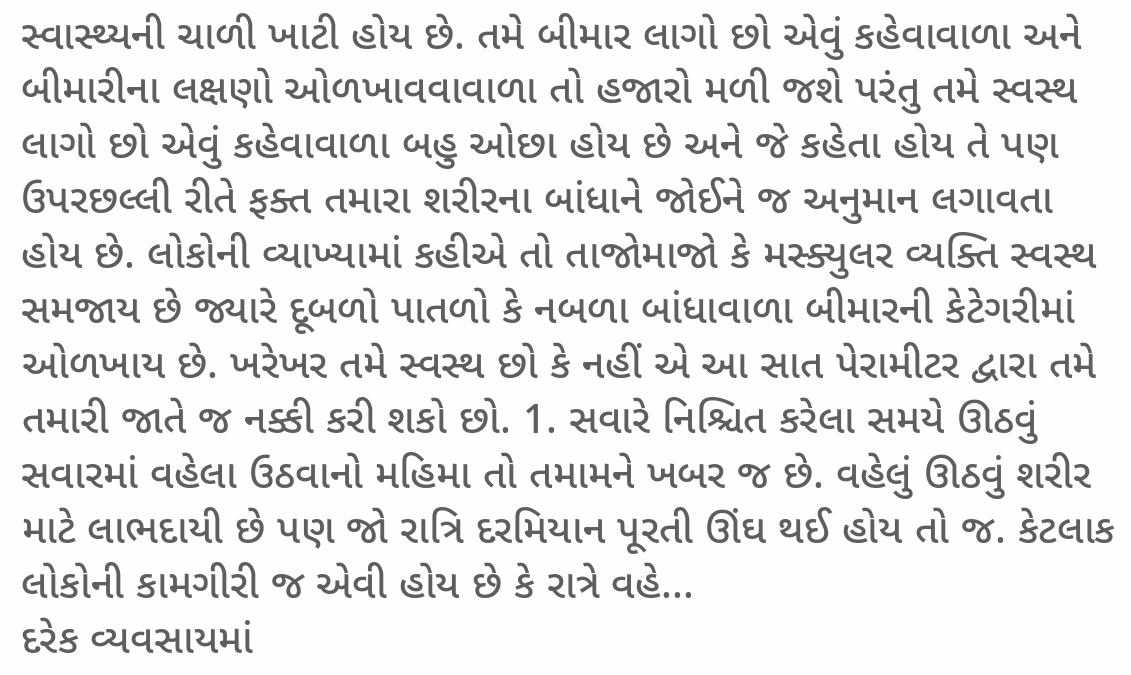સ્વાસ્થ્યની ચાળી ખાટી હોય છે. તમે બીમાર લાગો છો એવું કહેવાવાળા અને બીમારીના લક્ષણો ઓળખાવવાવાળા તો હજારો મળી જશે પરંતુ તમે સ્વસ્થ લાગો છો એવું કહેવાવાળા બહુ ઓછા હોય છે અને જે કહેતા હોય તે પણ ઉપરછલ્લી રીતે ફક્ત તમારા શરીરના બાંધાને જોઈને જ અનુમાન લગાવતા હોય છે. લોકોની વ્યાખ્યામાં કહીએ તો તાજોમાજો કે મસ્ક્યુલર વ્યક્તિ સ્વસ્થ સમજાય છે જ્યારે દૂબળો પાતળો કે નબળા બાંધાવાળા બીમારની કેટેગરીમાં ઓળખાય છે. ખરેખર તમે સ્વસ્થ છો કે નહીં એ આ સાત પેરામીટર દ્વારા તમે તમારી જાતે જ નક્કી કરી શકો છો. 1. સવારે નિશ્ચિત કરેલા સમયે ઊઠવું સવારમાં વહેલા ઉઠવાનો મહિમા તો તમામને ખબર જ છે. વહેલું ઊઠવું શરીર માટે લાભદાયી છે પણ જો રાત્રિ દરમિયાન પૂરતી ઊંઘ થઈ હોય તો જ. કેટલાક લોકોની કામગીરી જ એવી હોય છે કે રાત્રે વહે...
દરેક વ્યવસાયમાં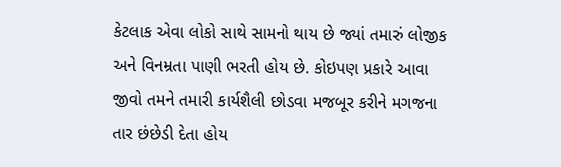કેટલાક એવા લોકો સાથે સામનો થાય છે જ્યાં તમારું લોજીક અને વિનમ્રતા પાણી ભરતી હોય છે. કોઇપણ પ્રકારે આવા જીવો તમને તમારી કાર્યશૈલી છોડવા મજબૂર કરીને મગજના તાર છંછેડી દેતા હોય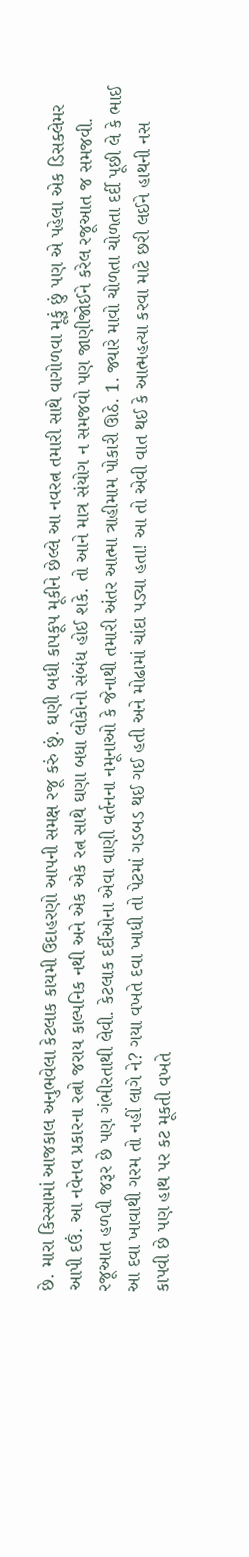છે. મારા કિસ્સામાં આજકાલ અનુભવેલા કેટલાક કાયમી ઉદાહરણો આપની સમક્ષ રજૂ કરું છું. ઘણી બધી કાપકૂપ મૂકીને છેલ્લે આ નવરત્ન તમારી સાથે વાગોળવા મૂકું છું પણ એ પહેલા એક ડિસક્લેમર આપી દઉં. આ નવેનવ પ્રકારના રત્નો જરાય કાલ્પનિક નથી અને એક એક રત્ન સાથે ઘણા બધા લોકોનો સંબંધ હોઈ શકે. તો આને માત્ર સંયોગ ન સમજવો પણ જાણીજોઈને કરેલ રજૂઆત જ સમજવી. રજૂઆત હળવી જરૂર છે પણ ગંભીરતાથી લેવી. કેટલાક દર્દીઓના એવા વાણી વર્તનના નમૂનાઓ કે જેનાથી તમારી અંતર આત્મા ત્રાહીમામ પોકારી ઊઠે. 1. જ્યારે માવો ચોળતા ચોળતા દર્દી પૂછી લે કે ભાઈ આ દવા ખાવાથી ગરમ તો નહીં લાગે ને? ગયા વખતે દવા ખાધી તો પેટમાં ગડબડ થઈ ગઈ હતી અને મોઢામાં ચાંદા પડ્યા હતા! આ તો એવી વાત થઈ કે આત્મહત્યા કરવા માટે છરી લઈને હાથની નસ કાપવી છે પણ હાથ પર કટ મૂકતી વખતે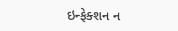ઇન્ફેક્શન ન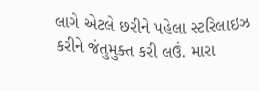લાગે એટલે છરીને પહેલા સ્ટરિલાઇઝ કરીને જંતુમુક્ત કરી લઉં. મારા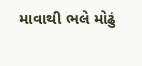માવાથી ભલે મોઢું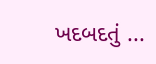ખદબદતું ...